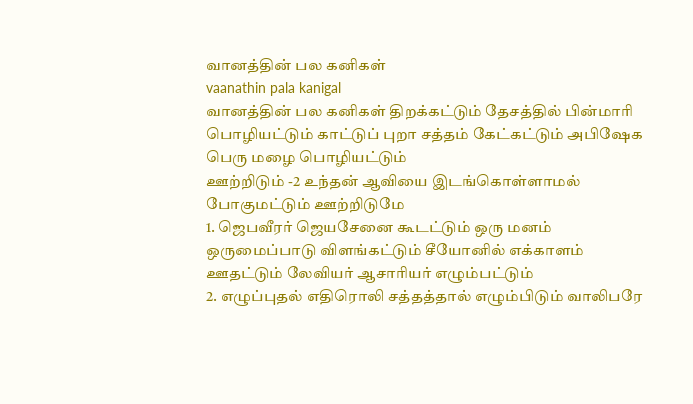வானத்தின் பல கனிகள்
vaanathin pala kanigal
வானத்தின் பல கனிகள் திறக்கட்டும் தேசத்தில் பின்மாரி பொழியட்டும் காட்டுப் புறா சத்தம் கேட்கட்டும் அபிஷேக பெரு மழை பொழியட்டும்
ஊற்றிடும் -2 உந்தன் ஆவியை இடங்கொள்ளாமல் போகுமட்டும் ஊற்றிடுமே
1. ஜெபவீரர் ஜெயசேனை கூடட்டும் ஒரு மனம் ஒருமைப்பாடு விளங்கட்டும் சீயோனில் எக்காளம் ஊதட்டும் லேவியர் ஆசாரியர் எழும்பட்டும்
2. எழுப்புதல் எதிரொலி சத்தத்தால் எழும்பிடும் வாலிபரே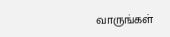வாருங்கள்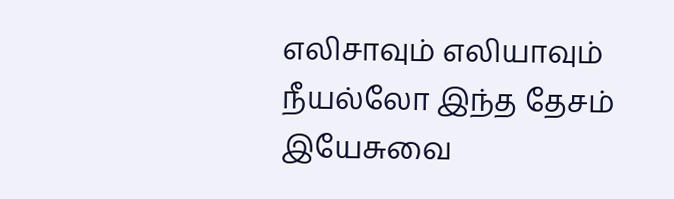எலிசாவும் எலியாவும் நீயல்லோ இந்த தேசம் இயேசுவை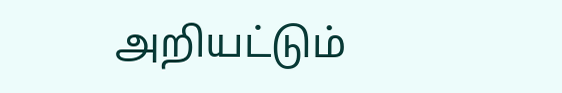அறியட்டும்